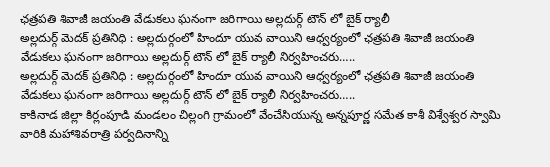ఛత్రపతి శివాజీ జయంతి వేడుకలు ఘనంగా జరిగాయి అల్లదుర్గ్ టౌన్ లో బైక్ ర్యాలీ
అల్లదుర్గ్ మెదక్ ప్రతినిధి : అల్లదుర్గంలో హిందూ యువ వాయిని ఆధ్వర్యంలో ఛత్రపతి శివాజీ జయంతి వేడుకలు ఘనంగా జరిగాయి అల్లదుర్గ్ టౌన్ లో బైక్ ర్యాలీ నిర్వహించరు…..
అల్లదుర్గ్ మెదక్ ప్రతినిధి : అల్లదుర్గంలో హిందూ యువ వాయిని ఆధ్వర్యంలో ఛత్రపతి శివాజీ జయంతి వేడుకలు ఘనంగా జరిగాయి అల్లదుర్గ్ టౌన్ లో బైక్ ర్యాలీ నిర్వహించరు…..
కాకినాడ జిల్లా కిర్లంపూడి మండలం చిల్లంగి గ్రామంలో వేంచేసియున్న అన్నపూర్ణ సమేత కాశీ విశ్వేశ్వర స్వామి వారికి మహాశివరాత్రి పర్వదినాన్ని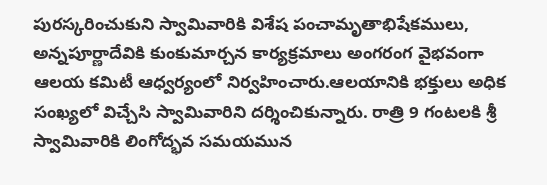పురస్కరించుకుని స్వామివారికి విశేష పంచామృతాభిషేకములు, అన్నపూర్ణాదేవికి కుంకుమార్చన కార్యక్రమాలు అంగరంగ వైభవంగా ఆలయ కమిటీ ఆధ్వర్యంలో నిర్వహించారు.ఆలయానికి భక్తులు అధిక సంఖ్యలో విచ్చేసి స్వామివారిని దర్శించికున్నారు. రాత్రి 9 గంటలకి శ్రీ స్వామివారికి లింగోద్భవ సమయమున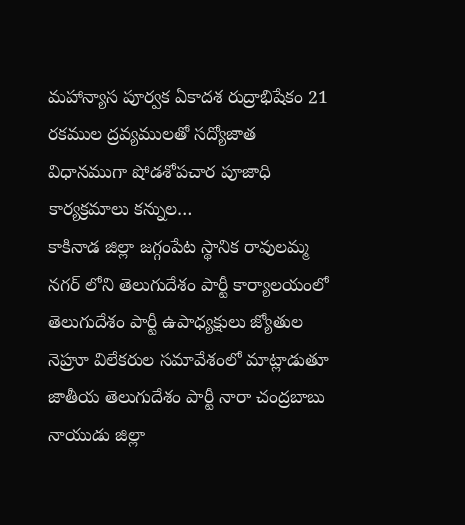మహాన్యాస పూర్వక ఏకాదశ రుద్రాభిషేకం 21 రకముల ద్రవ్యములతో సద్యోజాత విధానముగా షోడశోపచార పూజాధి కార్యక్రమాలు కన్నుల…
కాకినాడ జిల్లా జగ్గంపేట స్థానిక రావులమ్మ నగర్ లోని తెలుగుదేశం పార్టీ కార్యాలయంలో తెలుగుదేశం పార్టీ ఉపాధ్యక్షులు జ్యోతుల నెహ్రూ విలేకరుల సమావేశంలో మాట్లాడుతూ జాతీయ తెలుగుదేశం పార్టీ నారా చంద్రబాబు నాయుడు జిల్లా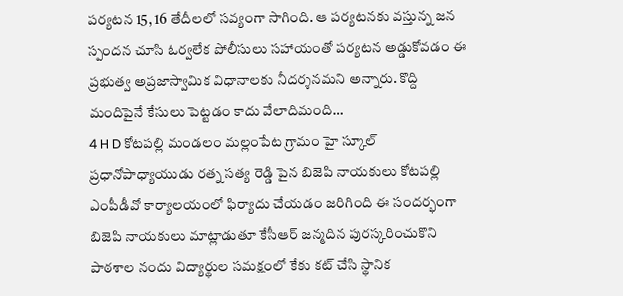పర్యటన 15, 16 తేదీలలో సవ్యంగా సాగింది. ఆ పర్యటనకు వస్తున్న జన స్పందన చూసి ఓర్వలేక పోలీసులు సహాయంతో పర్యటన అడ్డుకోవడం ఈ ప్రభుత్వ అప్రజాస్వామిక విధానాలకు నీదర్శనమని అన్నారు. కొద్ది మందిపైనే కేసులు పెట్టడం కాదు వేలాదిమంది…
4 H D కోటపల్లి మండలం మల్లంపేట గ్రామం హై స్కూల్ ప్రధానోపాధ్యాయుడు రత్న సత్య రెడ్డి పైన బిజెపి నాయకులు కోటపల్లి ఎంపీడీవో కార్యాలయంలో ఫిర్యాదు చేయడం జరిగింది ఈ సందర్భంగా బిజెపి నాయకులు మాట్లాడుతూ కేసీఆర్ జన్మదిన పురస్కరించుకొని పాఠశాల నందు విద్యార్థుల సమక్షంలో కేకు కట్ చేసి స్థానిక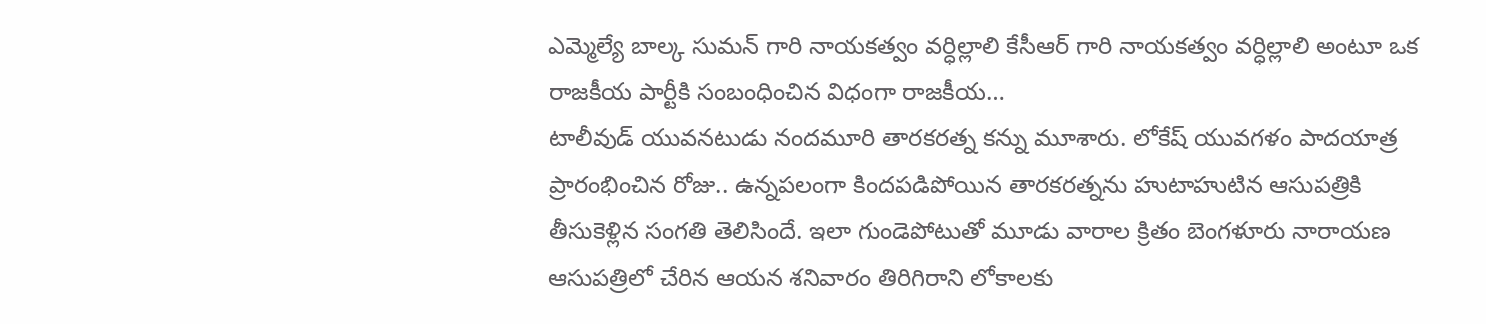ఎమ్మెల్యే బాల్క సుమన్ గారి నాయకత్వం వర్ధిల్లాలి కేసీఆర్ గారి నాయకత్వం వర్ధిల్లాలి అంటూ ఒక రాజకీయ పార్టీకి సంబంధించిన విధంగా రాజకీయ…
టాలీవుడ్ యువనటుడు నందమూరి తారకరత్న కన్ను మూశారు. లోకేష్ యువగళం పాదయాత్ర ప్రారంభించిన రోజు.. ఉన్నపలంగా కిందపడిపోయిన తారకరత్నను హుటాహుటిన ఆసుపత్రికి తీసుకెళ్లిన సంగతి తెలిసిందే. ఇలా గుండెపోటుతో మూడు వారాల క్రితం బెంగళూరు నారాయణ ఆసుపత్రిలో చేరిన ఆయన శనివారం తిరిగిరాని లోకాలకు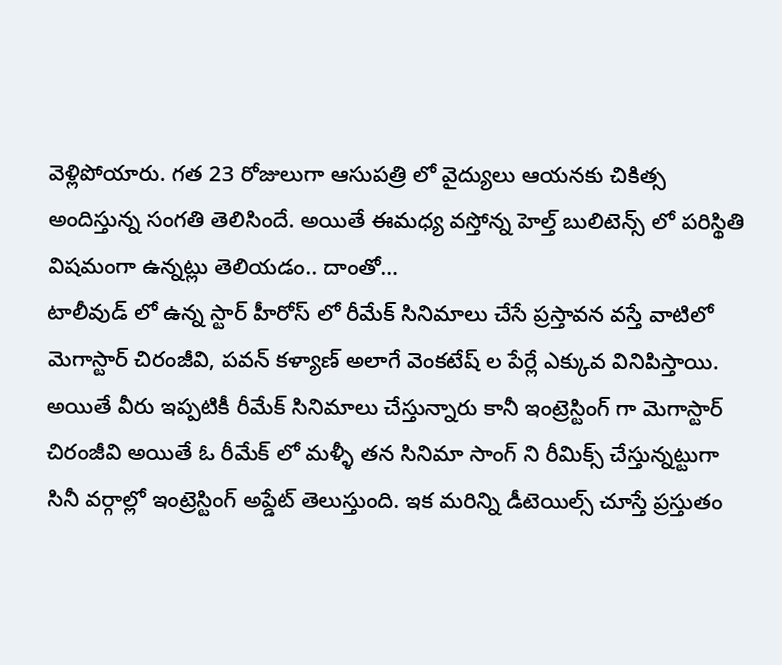వెళ్లిపోయారు. గత 23 రోజులుగా ఆసుపత్రి లో వైద్యులు ఆయనకు చికిత్స అందిస్తున్న సంగతి తెలిసిందే. అయితే ఈమధ్య వస్తోన్న హెల్త్ బులిటెన్స్ లో పరిస్థితి విషమంగా ఉన్నట్లు తెలియడం.. దాంతో…
టాలీవుడ్ లో ఉన్న స్టార్ హీరోస్ లో రీమేక్ సినిమాలు చేసే ప్రస్తావన వస్తే వాటిలో మెగాస్టార్ చిరంజీవి, పవన్ కళ్యాణ్ అలాగే వెంకటేష్ ల పేర్లే ఎక్కువ వినిపిస్తాయి. అయితే వీరు ఇప్పటికీ రీమేక్ సినిమాలు చేస్తున్నారు కానీ ఇంట్రెస్టింగ్ గా మెగాస్టార్ చిరంజీవి అయితే ఓ రీమేక్ లో మళ్ళీ తన సినిమా సాంగ్ ని రీమిక్స్ చేస్తున్నట్టుగా సినీ వర్గాల్లో ఇంట్రెస్టింగ్ అప్డేట్ తెలుస్తుంది. ఇక మరిన్ని డీటెయిల్స్ చూస్తే ప్రస్తుతం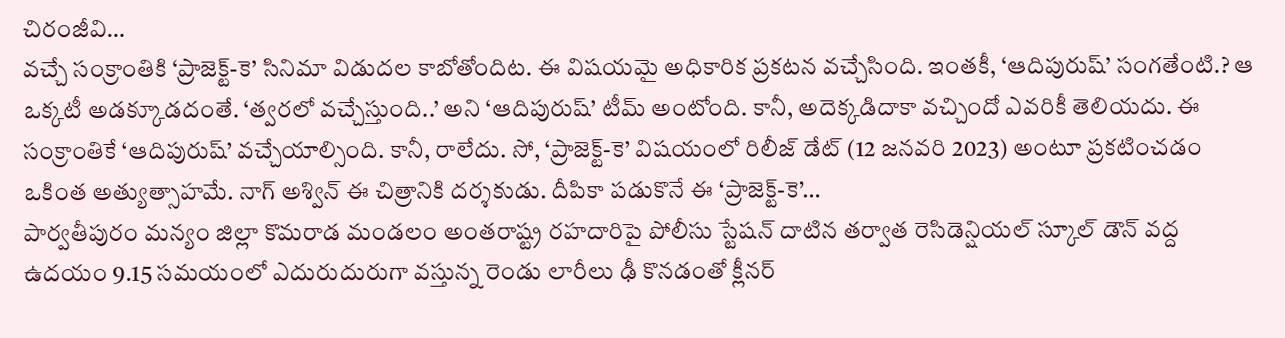చిరంజీవి…
వచ్చే సంక్రాంతికి ‘ప్రాజెక్ట్-కె’ సినిమా విడుదల కాబోతోందిట. ఈ విషయమై అధికారిక ప్రకటన వచ్చేసింది. ఇంతకీ, ‘ఆదిపురుష్’ సంగతేంటి.? ఆ ఒక్కటీ అడక్కూడదంతే. ‘త్వరలో వచ్చేస్తుంది..’ అని ‘ఆదిపురుష్’ టీమ్ అంటోంది. కానీ, అదెక్కడిదాకా వచ్చిందో ఎవరికీ తెలియదు. ఈ సంక్రాంతికే ‘ఆదిపురుష్’ వచ్చేయాల్సింది. కానీ, రాలేదు. సో, ‘ప్రాజెక్ట్-కె’ విషయంలో రిలీజ్ డేట్ (12 జనవరి 2023) అంటూ ప్రకటించడం ఒకింత అత్యుత్సాహమే. నాగ్ అశ్విన్ ఈ చిత్రానికి దర్శకుడు. దీపికా పడుకొనే ఈ ‘ప్రాజెక్ట్-కె’…
పార్వతీపురం మన్యం జిల్లా కొమరాడ మండలం అంతరాష్ట్ర రహదారిపై పోలీసు స్టేషన్ దాటిన తర్వాత రెసిడెన్షియల్ స్కూల్ డౌన్ వద్ద ఉదయం 9.15 సమయంలో ఎదురుదురుగా వస్తున్న రెండు లారీలు ఢీ కొనడంతో క్లీనర్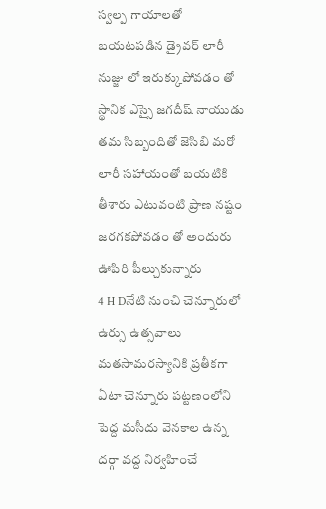స్వల్ప గాయాలతో బయటపడిన డ్రైవర్ లారీ నుజ్జు లో ఇరుక్కుపోవడం తో స్థానిక ఎస్సై జగదీష్ నాయుడు తమ సిబ్బందితో జెసిబి మరో లారీ సహాయంతో బయటికి తీశారు ఎటువంటి ప్రాణ నష్టం జరగకపోవడం తో అందురు ఊపిరి పీల్చుకున్నారు
4 H Dనేటి నుంచి చెన్నూరులో ఉర్సు ఉత్సవాలు మతసామరస్యానికి ప్రతీకగా ఏటా చెన్నూరు పట్టణంలోని పెద్ద మసీదు వెనకాల ఉన్న దర్గా వద్ద నిర్వహించే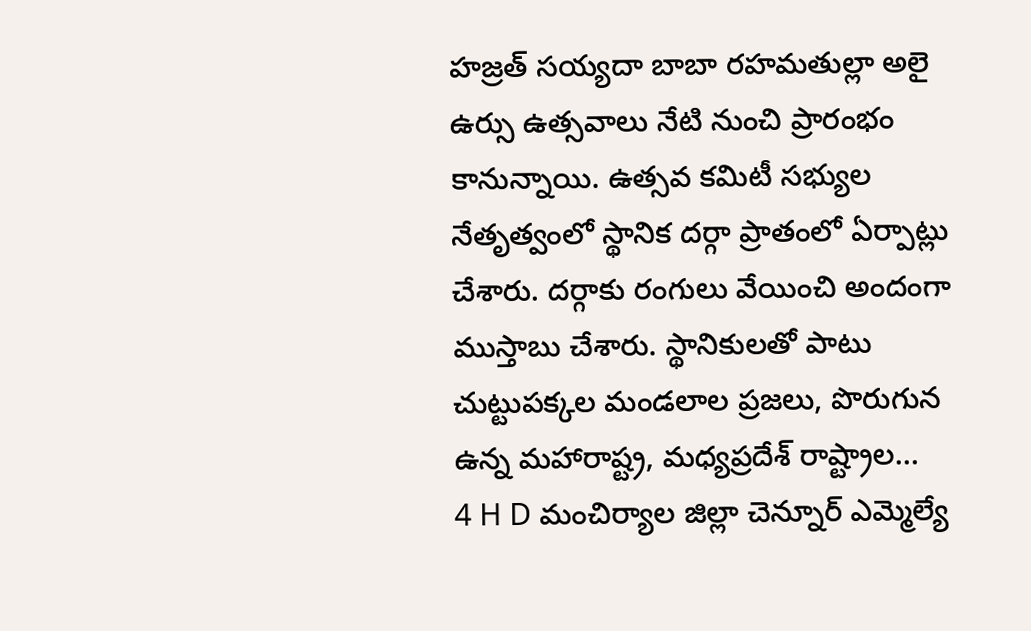హజ్రత్ సయ్యదా బాబా రహమతుల్లా అలై ఉర్సు ఉత్సవాలు నేటి నుంచి ప్రారంభం కానున్నాయి. ఉత్సవ కమిటీ సభ్యుల నేతృత్వంలో స్థానిక దర్గా ప్రాతంలో ఏర్పాట్లు చేశారు. దర్గాకు రంగులు వేయించి అందంగా ముస్తాబు చేశారు. స్థానికులతో పాటు చుట్టుపక్కల మండలాల ప్రజలు, పొరుగున ఉన్న మహారాష్ట్ర, మధ్యప్రదేశ్ రాష్ట్రాల…
4 H D మంచిర్యాల జిల్లా చెన్నూర్ ఎమ్మెల్యే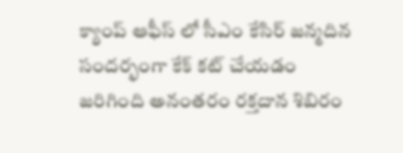క్యాంప్ ఆఫీస్ లో సీఎం కేసిర్ జన్మదిన సందర్భంగా కేక్ కట్ చేయడం జరిగింది అనంతరం రక్తదాన శిబిరం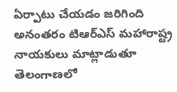ఏర్పాటు చేయడం జరిగింది అనంతరం టిఆర్ఎస్ మహారాష్ట్ర నాయకులు మాట్లాడుతూ తెలంగాణలో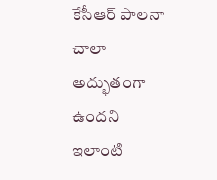కేసీఆర్ పాలనా చాలా అద్భుతంగా ఉందని ఇలాంటి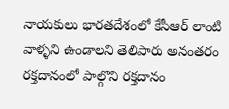నాయకులు భారతదేశంలో కేసీఆర్ లాంటి వాళ్ళని ఉండాలని తెలిపారు అనంతరం రక్తదానంలో పాల్గొని రక్తదానం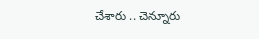చేశారు .. చెన్నూరు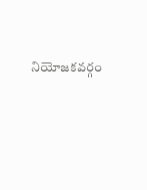నియోజకవర్గం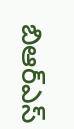బిఆర్ఎస్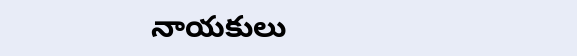నాయకులు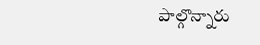పాల్గొన్నారు